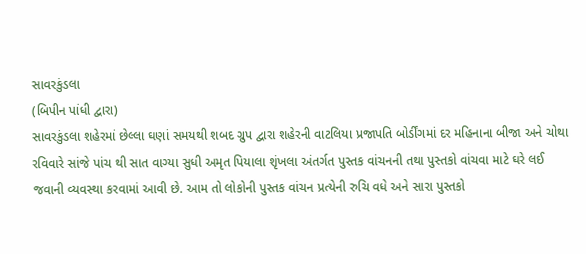સાવરકુંડલા
(બિપીન પાંધી દ્વારા)
સાવરકુંડલા શહેરમાં છેલ્લા ઘણાં સમયથી શબદ ગ્રુપ દ્વારા શહેરની વાટલિયા પ્રજાપતિ બોર્ડીંગમાં દર મહિનાના બીજા અને ચોથા રવિવારે સાંજે પાંચ થી સાત વાગ્યા સુધી અમૃત પિયાલા શૃંખલા અંતર્ગત પુસ્તક વાંચનની તથા પુસ્તકો વાંચવા માટે ઘરે લઈ જવાની વ્યવસ્થા કરવામાં આવી છે. આમ તો લોકોની પુસ્તક વાંચન પ્રત્યેની રુચિ વધે અને સારા પુસ્તકો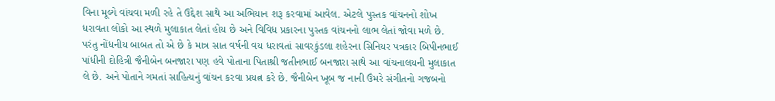વિના મૂલ્યે વાંચવા મળી રહે તે ઉદ્દેશ સાથે આ અભિયાન શરૂ કરવામાં આવેલ. એટલે પુસ્તક વાંચનનો શોખ ધરાવતા લોકો આ સ્થળે મુલાકાત લેતાં હોય છે અને વિવિધ પ્રકારના પુસ્તક વાંચનનો લાભ લેતાં જોવા મળે છે. પરંતુ નોંધનીય બાબત તો એ છે કે માત્ર સાત વર્ષની વય ધરાવતાં સાવરકુંડલા શહેરના સિનિયર પત્રકાર બિપીનભાઈ પાંધીની દોહિત્રી જૈનીબેન બનજારા પણ હવે પોતાના પિતાશ્રી જતીનભાઈ બનજારા સાથે આ વાંચનાલયની મુલાકાત લે છે. અને પોતાને ગમતાં સાહિત્યનું વાંચન કરવા પ્રયત્ન કરે છે. જૈનીબેન ખૂબ જ નાની ઉંમરે સંગીતનો ગજબનો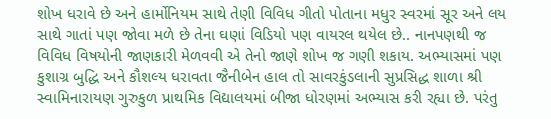શોખ ધરાવે છે અને હાર્મોનિયમ સાથે તેણી વિવિધ ગીતો પોતાના મધુર સ્વરમાં સૂર અને લય સાથે ગાતાં પણ જોવા મળે છે તેના ઘણાં વિડિયો પણ વાયરલ થયેલ છે.. નાનપણથી જ વિવિધ વિષયોની જાણકારી મેળવવી એ તેનો જાણે શોખ જ ગણી શકાય. અભ્યાસમાં પણ કુશાગ્ર બુદ્ધિ અને કૌશલ્ય ધરાવતા જૈનીબેન હાલ તો સાવરકુંડલાની સુપ્રસિદ્ધ શાળા શ્રી સ્વામિનારાયણ ગુરુકુળ પ્રાથમિક વિદ્યાલયમાં બીજા ધોરણમાં અભ્યાસ કરી રહ્યા છે. પરંતુ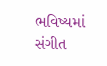ભવિષ્યમાં સંગીત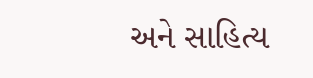અને સાહિત્ય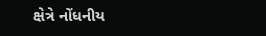ક્ષેત્રે નોંધનીય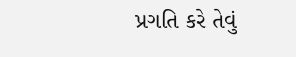પ્રગતિ કરે તેવું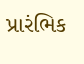પ્રારંભિક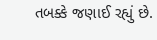તબક્કે જણાઈ રહ્યું છે.